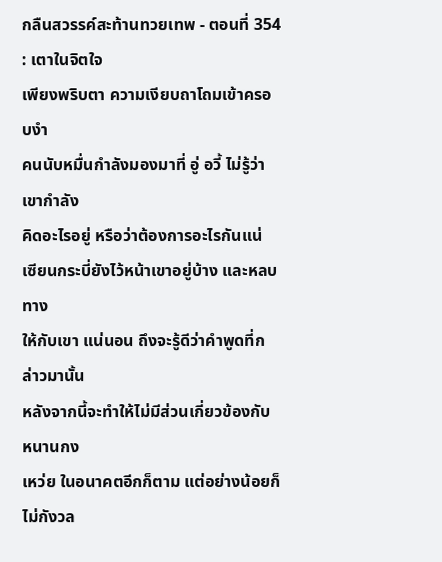กลืนสวรรค์สะท้านทวยเทพ - ตอนที่ 354 : เตาในจิตใจ
เพียงพริบตา ความเงียบถาโถมเข้าครอบงำ
คนนับหมื่นกำลังมองมาที่ อู่ อวี้ ไม่รู้ว่าเขากำลัง
คิดอะไรอยู่ หรือว่าต้องการอะไรกันแน่
เซียนกระบี่ยังไว้หน้าเขาอยู่บ้าง และหลบทาง
ให้กับเขา แน่นอน ถึงจะรู้ดีว่าคำพูดที่กล่าวมานั้น
หลังจากนี้จะทำให้ไม่มีส่วนเกี่ยวข้องกับ หนานกง
เหว่ย ในอนาคตอีกก็ตาม แต่อย่างน้อยก็ไม่กังวล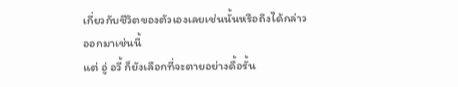เกี่ยวกับชีวิตของตัวเองเลยเช่นนั้นหรือถึงได้กล่าว
ออกมาเช่นนี้
แต่ อู่ อวี้ ก็ยังเลือกที่จะตายอย่างดื้อรั้น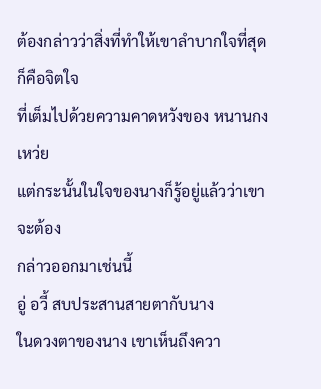ต้องกล่าวว่าสิ่งที่ทำให้เขาลำบากใจที่สุดก็คือจิตใจ
ที่เต็มไปด้วยความคาดหวังของ หนานกง เหว่ย
แต่กระนั้นในใจของนางก็รู้อยู่แล้วว่าเขาจะต้อง
กล่าวออกมาเช่นนี้
อู่ อวี้ สบประสานสายตากับนาง
ในดวงตาของนาง เขาเห็นถึงควา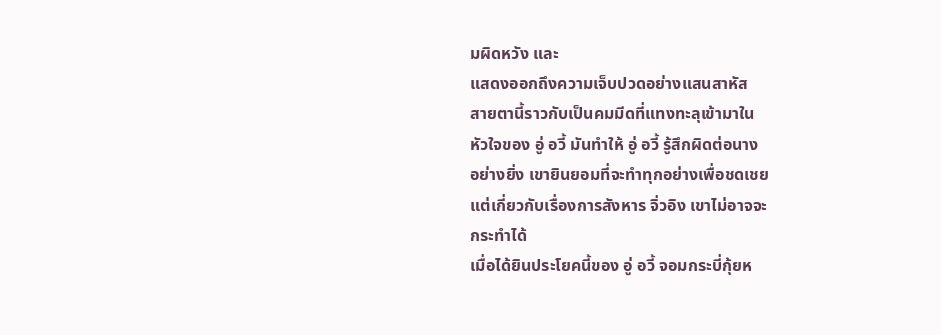มผิดหวัง และ
แสดงออกถึงความเจ็บปวดอย่างแสนสาหัส
สายตานี้ราวกับเป็นคมมีดที่แทงทะลุเข้ามาใน
หัวใจของ อู่ อวี้ มันทำให้ อู่ อวี้ รู้สึกผิดต่อนาง
อย่างยิ่ง เขายินยอมที่จะทำทุกอย่างเพื่อชดเชย
แต่เกี่ยวกับเรื่องการสังหาร จิ่วอิง เขาไม่อาจจะ
กระทำได้
เมื่อได้ยินประโยคนี้ของ อู่ อวี้ จอมกระบี่กุ้ยห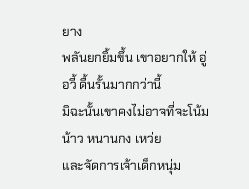ยาง
พลันยกยิ้มขึ้น เขาอยากให้ อู่ อวี้ ดื้นรั้นมากกว่านี้
มิฉะนั้นเขาคงไม่อาจที่จะโน้มน้าว หนานกง เหว่ย
และจัดการเจ้าเด็กหนุ่ม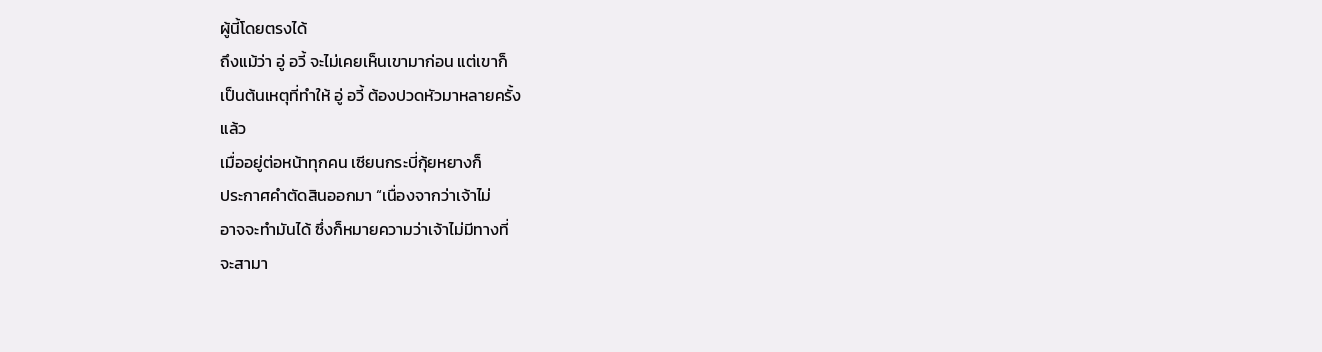ผู้นี้โดยตรงได้
ถึงแม้ว่า อู่ อวี้ จะไม่เคยเห็นเขามาก่อน แต่เขาก็
เป็นต้นเหตุที่ทำให้ อู่ อวี้ ต้องปวดหัวมาหลายครั้ง
แล้ว
เมื่ออยู่ต่อหน้าทุกคน เซียนกระบี่กุ้ยหยางก็
ประกาศคำตัดสินออกมา “เนื่องจากว่าเจ้าไม่
อาจจะทำมันได้ ซึ่งก็หมายความว่าเจ้าไม่มีทางที่
จะสามา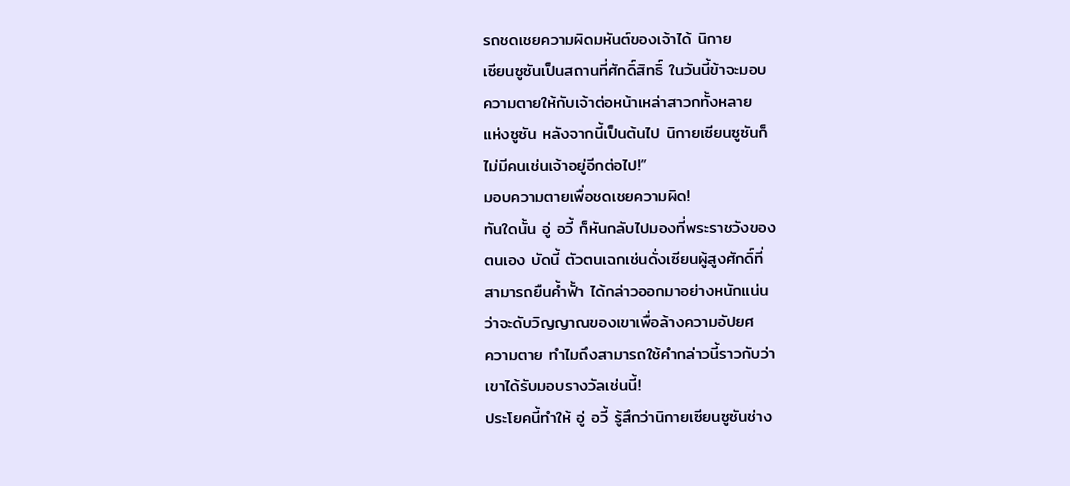รถชดเชยความผิดมหันต์ของเจ้าได้ นิกาย
เซียนซูซันเป็นสถานที่ศักดิ์สิทธิ์ ในวันนี้ข้าจะมอบ
ความตายให้กับเจ้าต่อหน้าเหล่าสาวกทั้งหลาย
แห่งซูซัน หลังจากนี้เป็นต้นไป นิกายเซียนซูซันก็
ไม่มีคนเช่นเจ้าอยู่อีกต่อไป!”
มอบความตายเพื่อชดเชยความผิด!
ทันใดนั้น อู่ อวี้ ก็หันกลับไปมองที่พระราชวังของ
ตนเอง บัดนี้ ตัวตนเฉกเช่นดั่งเซียนผู้สูงศักดิ์ที่
สามารถยืนค้ำฟั้า ได้กล่าวออกมาอย่างหนักแน่น
ว่าจะดับวิญญาณของเขาเพื่อล้างความอัปยศ
ความตาย ทำไมถึงสามารถใช้คำกล่าวนี้ราวกับว่า
เขาได้รับมอบรางวัลเช่นนี้!
ประโยคนี้ทำให้ อู่ อวี้ รู้สึกว่านิกายเซียนซูซันช่าง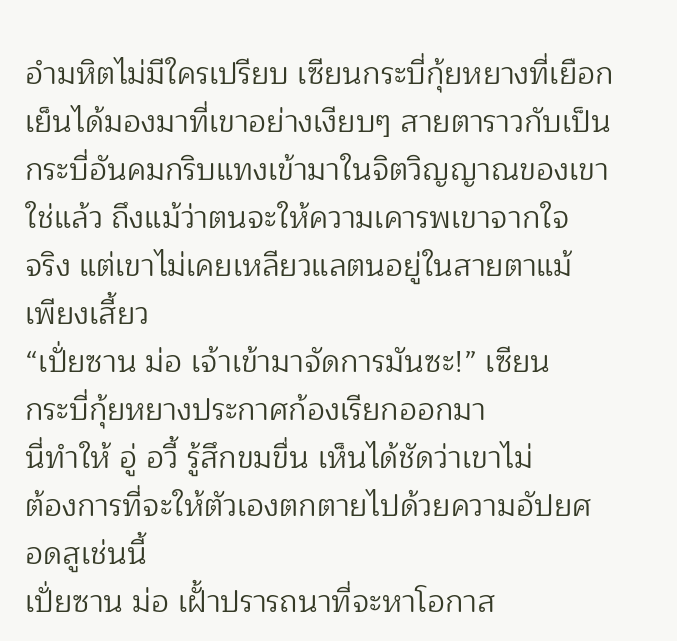อำมหิตไม่มีใครเปรียบ เซียนกระบี่กุ้ยหยางที่เยือก
เย็นได้มองมาที่เขาอย่างเงียบๆ สายตาราวกับเป็น
กระบี่อันคมกริบแทงเข้ามาในจิตวิญญาณของเขา
ใช่แล้ว ถึงแม้ว่าตนจะให้ความเคารพเขาจากใจ
จริง แต่เขาไม่เคยเหลียวแลตนอยู่ในสายตาแม้
เพียงเสี้ยว
“เปั่ยซาน ม่อ เจ้าเข้ามาจัดการมันซะ!” เซียน
กระบี่กุ้ยหยางประกาศก้องเรียกออกมา
นี่ทำให้ อู่ อวี้ รู้สึกขมขื่น เห็นได้ชัดว่าเขาไม่
ต้องการที่จะให้ตัวเองตกตายไปด้วยความอัปยศ
อดสูเช่นนี้
เปั่ยซาน ม่อ เฝั้าปรารถนาที่จะหาโอกาส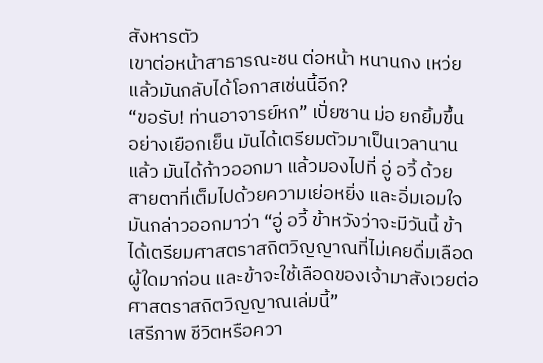สังหารตัว
เขาต่อหน้าสาธารณะชน ต่อหน้า หนานกง เหว่ย
แล้วมันกลับได้โอกาสเช่นนี้อีก?
“ขอรับ! ท่านอาจารย์หก” เปั่ยซาน ม่อ ยกยิ้มขึ้น
อย่างเยือกเย็น มันได้เตรียมตัวมาเป็นเวลานาน
แล้ว มันได้ก้าวออกมา แล้วมองไปที่ อู่ อวี้ ด้วย
สายตาที่เต็มไปด้วยความเย่อหยิ่ง และอิ่มเอมใจ
มันกล่าวออกมาว่า “อู่ อวี้ ข้าหวังว่าจะมีวันนี้ ข้า
ได้เตรียมศาสตราสถิตวิญญาณที่ไม่เคยดื่มเลือด
ผู้ใดมาก่อน และข้าจะใช้เลือดของเจ้ามาสังเวยต่อ
ศาสตราสถิตวิญญาณเล่มนี้”
เสรีภาพ ชีวิตหรือควา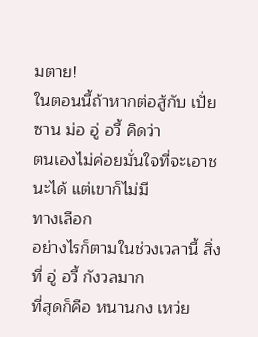มตาย!
ในตอนนี้ถ้าหากต่อสู้กับ เปั่ยซาน ม่อ อู่ อวี้ คิดว่า
ตนเองไม่ค่อยมั่นใจที่จะเอาชนะได้ แต่เขาก็ไม่มี
ทางเลือก
อย่างไรก็ตามในช่วงเวลานี้ สิ่งที่ อู่ อวี้ กังวลมาก
ที่สุดก็คือ หนานกง เหว่ย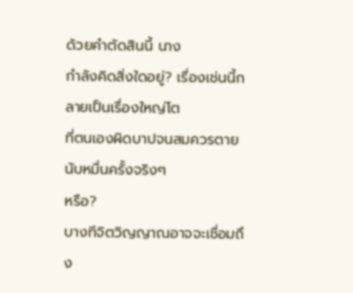ด้วยคำตัดสินนี้ นาง
กำลังคิดสิ่งใดอยู่? เรื่องเช่นนี้กลายเป็นเรื่องใหญ่โต
ที่ตนเองผิดบาปจนสมควรตายนับหมื่นครั้งจริงๆ
หรือ?
บางทีจิตวิญญาณอาจจะเชื่อมถึง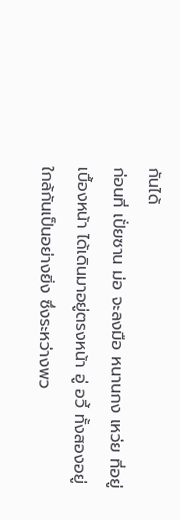กันได้
ก่อนที่ เปั่ยซาน ม่อ จะลงมือ หนานกง เหว่ย ที่อยู่
เบื้องหน้า ได้เดินมาอยู่ตรงหน้า อู่ อวี้ ทั้งสองอยู่
ใกล้กันเป็นอย่างยิ่ง ซึ่งระหว่างพว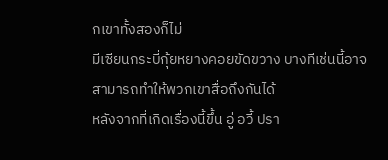กเขาทั้งสองก็ไม่
มีเซียนกระบี่กุ้ยหยางคอยขัดขวาง บางทีเช่นนี้อาจ
สามารถทำให้พวกเขาสื่อถึงกันได้
หลังจากที่เกิดเรื่องนี้ขึ้น อู่ อวี้ ปรา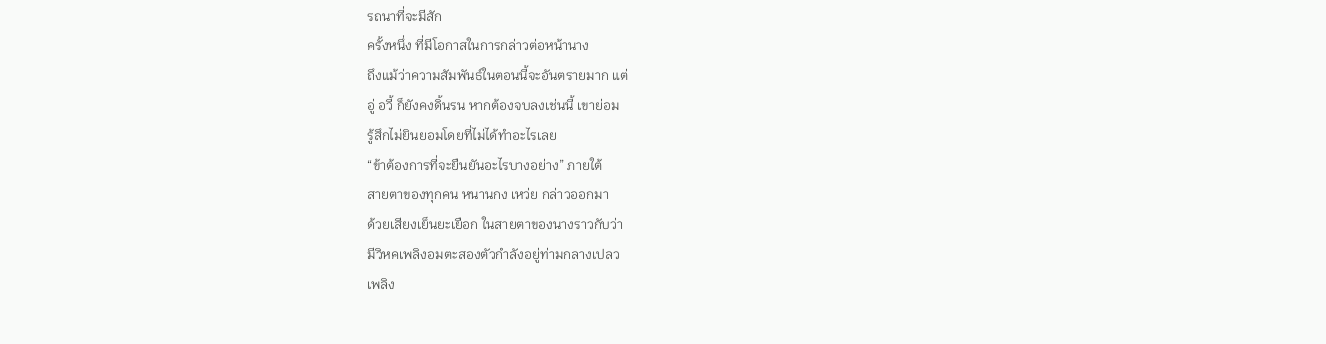รถนาที่จะมีสัก
ครั้งหนึ่ง ที่มีโอกาสในการกล่าวต่อหน้านาง
ถึงแม้ว่าความสัมพันธ์ในตอนนี้จะอันตรายมาก แต่
อู่ อวี้ ก็ยังคงดิ้นรน หากต้องจบลงเช่นนี้ เขาย่อม
รู้สึกไม่ยินยอมโดยที่ไม่ได้ทำอะไรเลย
“ข้าต้องการที่จะยืนยันอะไรบางอย่าง” ภายใต้
สายตาของทุกคน หนานกง เหว่ย กล่าวออกมา
ด้วยเสียงเย็นยะเยือก ในสายตาของนางราวกับว่า
มีวิหคเพลิงอมตะสองตัวกำลังอยู่ท่ามกลางเปลว
เพลิง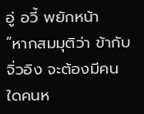อู่ อวี้ พยักหน้า
“หากสมมุติว่า ข้ากับ จิ่วอิง จะต้องมีคนใดคนห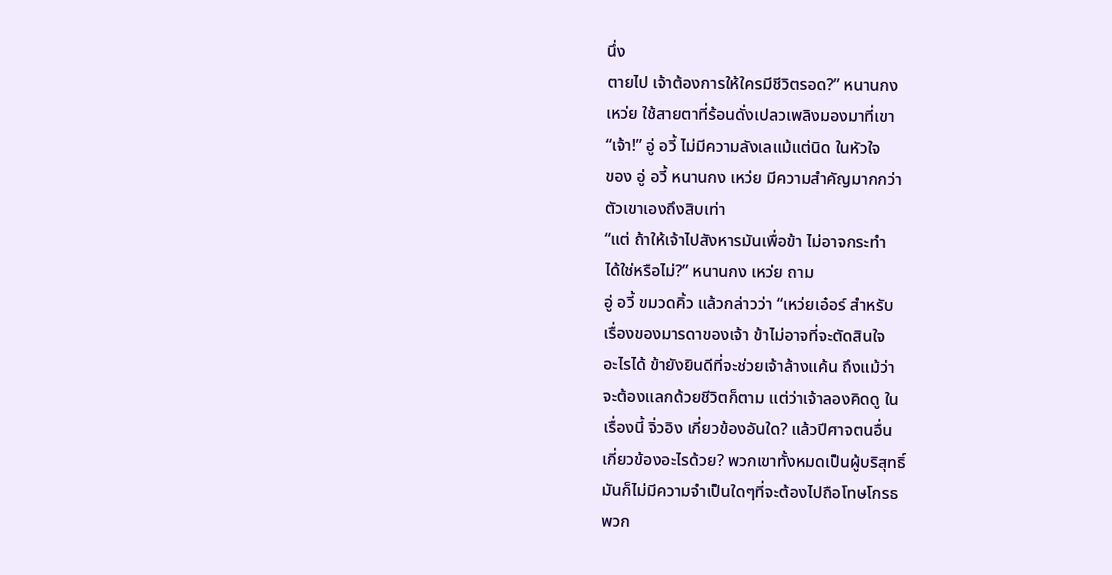นึ่ง
ตายไป เจ้าต้องการให้ใครมีชีวิตรอด?” หนานกง
เหว่ย ใช้สายตาที่ร้อนดั่งเปลวเพลิงมองมาที่เขา
“เจ้า!” อู่ อวี้ ไม่มีความลังเลแม้แต่นิด ในหัวใจ
ของ อู่ อวี้ หนานกง เหว่ย มีความสำคัญมากกว่า
ตัวเขาเองถึงสิบเท่า
“แต่ ถ้าให้เจ้าไปสังหารมันเพื่อข้า ไม่อาจกระทำ
ได้ใช่หรือไม่?” หนานกง เหว่ย ถาม
อู่ อวี้ ขมวดคิ้ว แล้วกล่าวว่า “เหว่ยเอ๋อร์ สำหรับ
เรื่องของมารดาของเจ้า ข้าไม่อาจที่จะตัดสินใจ
อะไรได้ ข้ายังยินดีที่จะช่วยเจ้าล้างแค้น ถึงแม้ว่า
จะต้องแลกด้วยชีวิตก็ตาม แต่ว่าเจ้าลองคิดดู ใน
เรื่องนี้ จิ่วอิง เกี่ยวข้องอันใด? แล้วปีศาจตนอื่น
เกี่ยวข้องอะไรด้วย? พวกเขาทั้งหมดเป็นผู้บริสุทธิ์
มันก็ไม่มีความจำเป็นใดๆที่จะต้องไปถือโทษโกรธ
พวก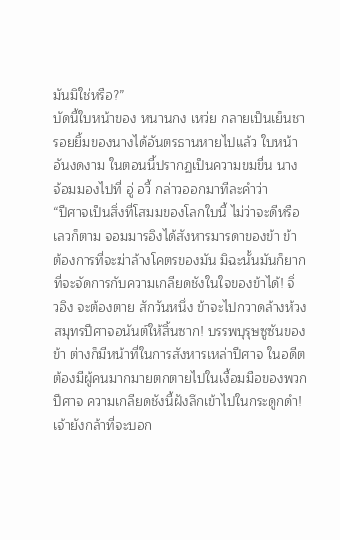มันมิใช่หรือ?”
บัดนี้ใบหน้าของ หนานกง เหว่ย กลายเป็นเย็นชา
รอยยิ้มของนางได้อันตรธานหายไปแล้ว ใบหน้า
อันงดงาม ในตอนนี้ปรากฏเป็นความขมขื่น นาง
จ้อมมองไปที่ อู่ อวี้ กล่าวออกมาทีละคำว่า
“ปีศาจเป็นสิ่งที่โสมมของโลกใบนี้ ไม่ว่าจะดีหรือ
เลวก็ตาม จอมมารอิงได้สังหารมารดาของข้า ข้า
ต้องการที่จะฆ่าล้างโคตรของมัน มิฉะนั้นมันก็ยาก
ที่จะจัดการกับความเกลียดชังในใจของข้าได้! จิ่
วอิง จะต้องตาย สักวันหนึ่ง ข้าจะไปกวาดล้างห้วง
สมุทรปีศาจอนันต์ให้สิ้นซาก! บรรพบุรุษซูซันของ
ข้า ต่างก็มีหน้าที่ในการสังหารเหล่าปีศาจ ในอดีต
ต้องมีผู้คนมากมายตกตายไปในเงื้อมมือของพวก
ปีศาจ ความเกลียดชังนี้ฝังลึกเข้าไปในกระดูกดำ!
เจ้ายังกล้าที่จะบอก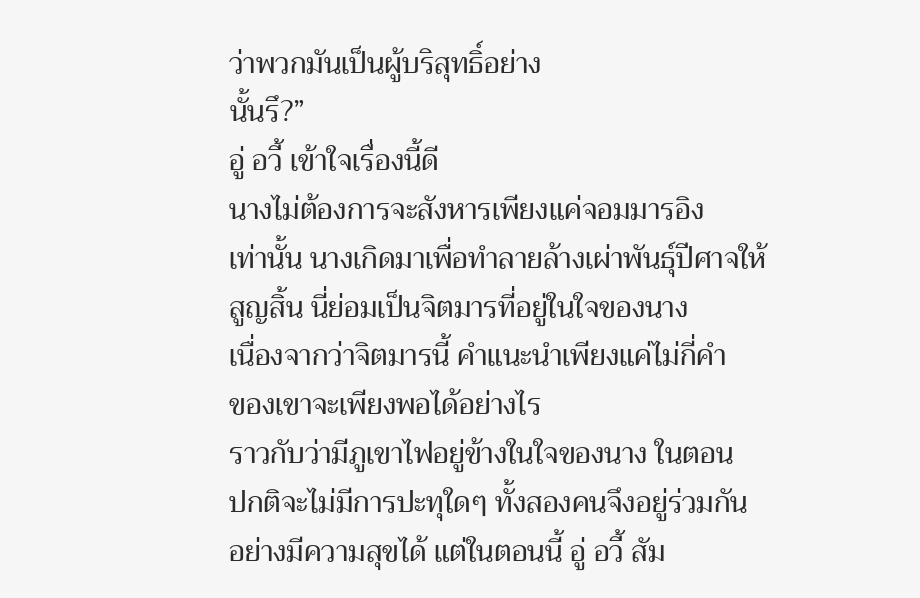ว่าพวกมันเป็นผู้บริสุทธิ์อย่าง
นั้นรึ?”
อู่ อวี้ เข้าใจเรื่องนี้ดี
นางไม่ต้องการจะสังหารเพียงแค่จอมมารอิง
เท่านั้น นางเกิดมาเพื่อทำลายล้างเผ่าพันธุ์ปีศาจให้
สูญสิ้น นี่ย่อมเป็นจิตมารที่อยู่ในใจของนาง
เนื่องจากว่าจิตมารนี้ คำแนะนำเพียงแค่ไม่กี่คำ
ของเขาจะเพียงพอได้อย่างไร
ราวกับว่ามีภูเขาไฟอยู่ข้างในใจของนาง ในตอน
ปกติจะไม่มีการปะทุใดๆ ทั้งสองคนจึงอยู่ร่วมกัน
อย่างมีความสุขได้ แต่ในตอนนี้ อู่ อวี้ สัม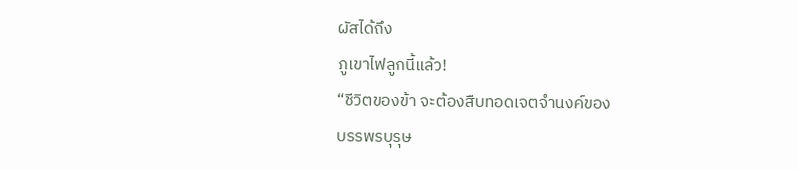ผัสได้ถึง
ภูเขาไฟลูกนี้แล้ว!
“ชีวิตของข้า จะต้องสืบทอดเจตจำนงค์ของ
บรรพรบุรุษ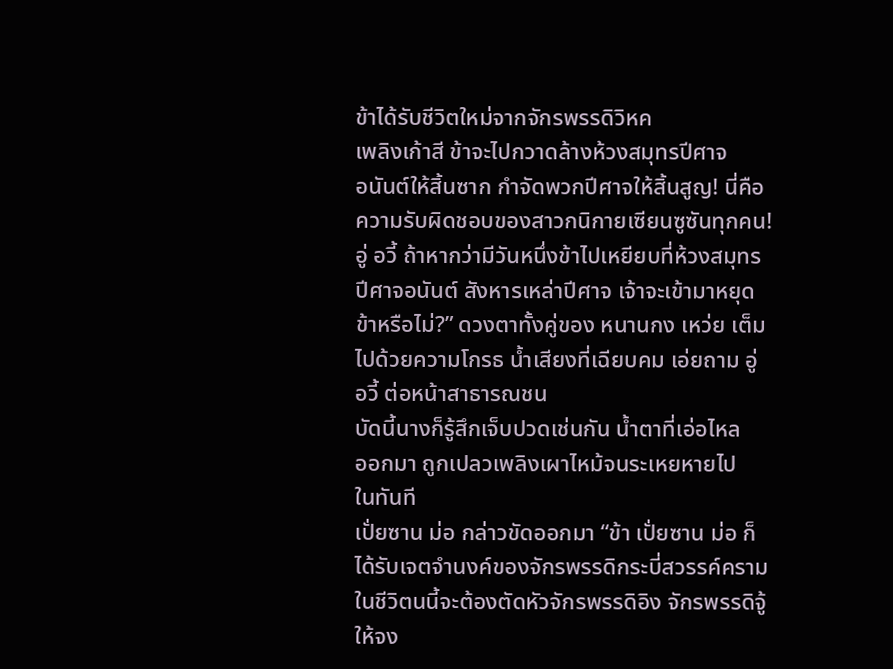ข้าได้รับชีวิตใหม่จากจักรพรรดิวิหค
เพลิงเก้าสี ข้าจะไปกวาดล้างห้วงสมุทรปีศาจ
อนันต์ให้สิ้นซาก กำจัดพวกปีศาจให้สิ้นสูญ! นี่คือ
ความรับผิดชอบของสาวกนิกายเซียนซูซันทุกคน!
อู่ อวี้ ถ้าหากว่ามีวันหนึ่งข้าไปเหยียบที่ห้วงสมุทร
ปีศาจอนันต์ สังหารเหล่าปีศาจ เจ้าจะเข้ามาหยุด
ข้าหรือไม่?” ดวงตาทั้งคู่ของ หนานกง เหว่ย เต็ม
ไปด้วยความโกรธ น้ำเสียงที่เฉียบคม เอ่ยถาม อู่
อวี้ ต่อหน้าสาธารณชน
บัดนี้นางก็รู้สึกเจ็บปวดเช่นกัน น้ำตาที่เอ่อไหล
ออกมา ถูกเปลวเพลิงเผาไหม้จนระเหยหายไป
ในทันที
เปั่ยซาน ม่อ กล่าวขัดออกมา “ข้า เปั่ยซาน ม่อ ก็
ได้รับเจตจำนงค์ของจักรพรรดิกระบี่สวรรค์คราม
ในชีวิตนนี้จะต้องตัดหัวจักรพรรดิอิง จักรพรรดิจู้
ให้จง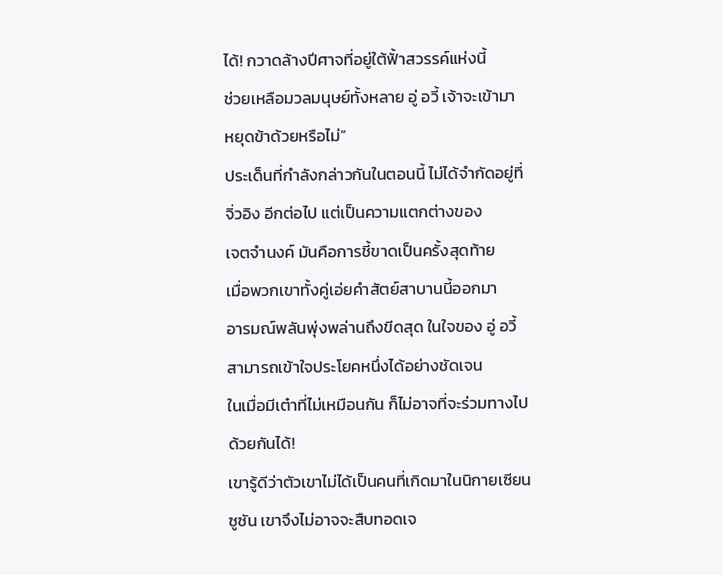ได้! กวาดล้างปีศาจที่อยู่ใต้ฟั้าสวรรค์แห่งนี้
ช่วยเหลือมวลมนุษย์ทั้งหลาย อู่ อวี้ เจ้าจะเข้ามา
หยุดข้าด้วยหรือไม่”
ประเด็นที่กำลังกล่าวกันในตอนนี้ ไม่ได้จำกัดอยู่ที่
จิ่วอิง อีกต่อไป แต่เป็นความแตกต่างของ
เจตจำนงค์ มันคือการชี้ขาดเป็นครั้งสุดท้าย
เมื่อพวกเขาทั้งคู่เอ่ยคำสัตย์สาบานนี้ออกมา
อารมณ์พลันพุ่งพล่านถึงขีดสุด ในใจของ อู่ อวี้
สามารถเข้าใจประโยคหนึ่งได้อย่างชัดเจน
ในเมื่อมีเต๋าที่ไม่เหมือนกัน ก็ไม่อาจที่จะร่วมทางไป
ด้วยกันได้!
เขารู้ดีว่าตัวเขาไม่ได้เป็นคนที่เกิดมาในนิกายเซียน
ซูซัน เขาจึงไม่อาจจะสืบทอดเจ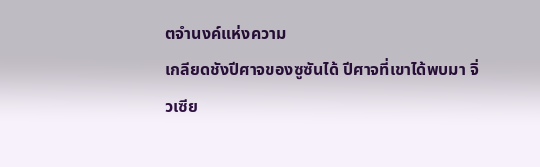ตจำนงค์แห่งความ
เกลียดชังปีศาจของซูซันได้ ปีศาจที่เขาได้พบมา จิ่
วเซีย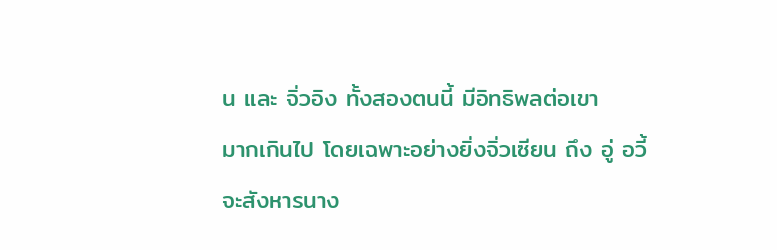น และ จิ่วอิง ทั้งสองตนนี้ มีอิทธิพลต่อเขา
มากเกินไป โดยเฉพาะอย่างยิ่งจิ่วเซียน ถึง อู่ อวี้
จะสังหารนาง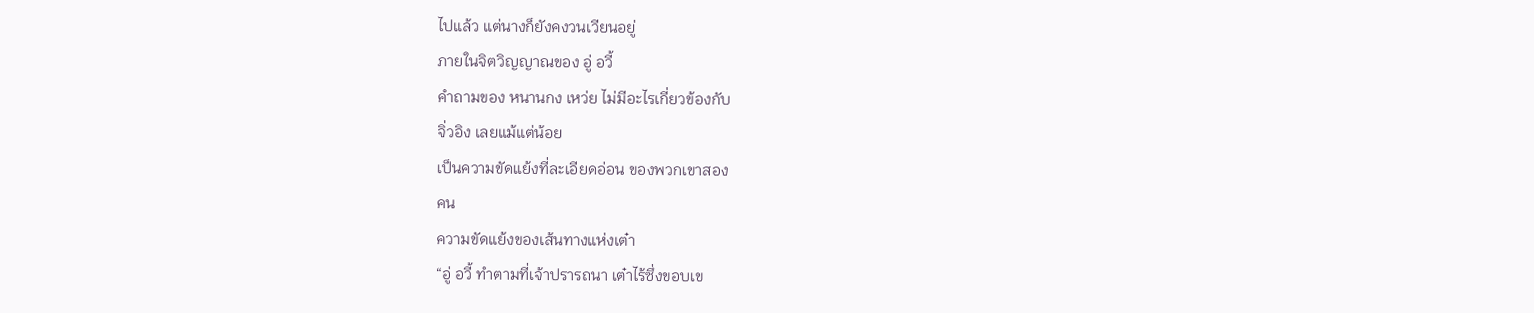ไปแล้ว แต่นางก็ยังคงวนเวียนอยู่
ภายในจิตวิญญาณของ อู่ อวี้
คำถามของ หนานกง เหว่ย ไม่มีอะไรเกี่ยวข้องกับ
จิ่วอิง เลยแม้แต่น้อย
เป็นความขัดแย้งที่ละเอียดอ่อน ของพวกเขาสอง
คน
ความขัดแย้งของเส้นทางแห่งเต๋า
“อู่ อวี้ ทำตามที่เจ้าปรารถนา เต๋าไร้ซึ่งขอบเข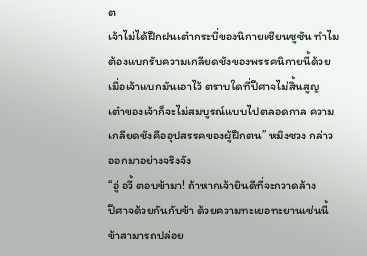ต
เจ้าไม่ได้ฝึกฝนเต๋ากระบี่ของนิกายเซียนซูซัน ทำไม
ต้องแบกรับความเกลียดชังของพรรคนิกายนี้ด้วย
เมื่อเจ้าแบกมันเอาไว้ ตราบใดที่ปีศาจไม่สิ้นสูญ
เต๋าของเจ้าก็จะไม่สมบูรณ์แบบไปตลอดกาล ความ
เกลียดชังคืออุปสรรคของผู้ฝึกตน” หมิงซวง กล่าว
ออกมาอย่างจริงจัง
“อู่ อวี้ ตอบข้ามา! ถ้าหากเจ้ายินดีที่จะกวาดล้าง
ปีศาจด้วยกันกับข้า ด้วยความทะเยอทะยานเช่นนี้
ข้าสามารถปล่อย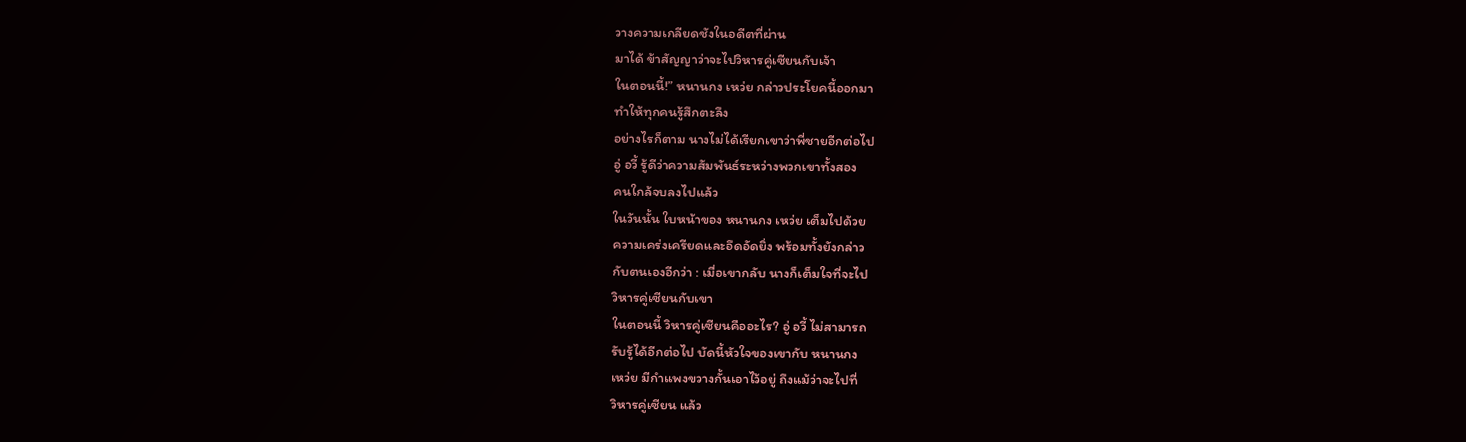วางความเกลียดชังในอดีตที่ผ่าน
มาได้ ข้าสัญญาว่าจะไปวิหารคู่เซียนกับเจ้า
ในตอนนี้!” หนานกง เหว่ย กล่าวประโยคนี้ออกมา
ทำให้ทุกคนรู้สึกตะลึง
อย่างไรก็ตาม นางไม่ได้เรียกเขาว่าพี่ชายอีกต่อไป
อู่ อวี้ รู้ดีว่าความสัมพันธ์ระหว่างพวกเขาทั้งสอง
คนใกล้จบลงไปแล้ว
ในวันนั้น ใบหน้าของ หนานกง เหว่ย เต็มไปด้วย
ความเคร่งเครียดและอึดอัดยิ่ง พร้อมทั้งยังกล่าว
กับตนเองอีกว่า : เมื่อเขากลับ นางก็เต็มใจที่จะไป
วิหารคู่เซียนกับเขา
ในตอนนี้ วิหารคู่เซียนคืออะไร? อู่ อวี้ ไม่สามารถ
รับรู้ได้อีกต่อไป บัดนี้หัวใจของเขากับ หนานกง
เหว่ย มีกำแพงขวางกั้นเอาไว้อยู่ ถึงแม้ว่าจะไปที่
วิหารคู่เซียน แล้ว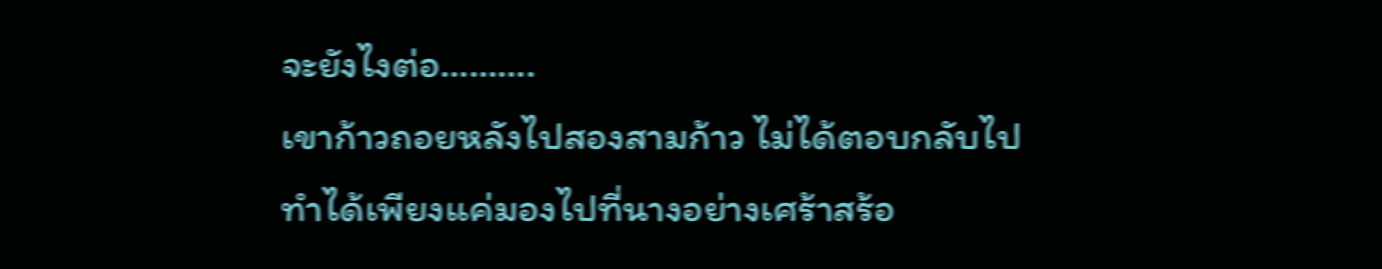จะยังไงต่อ……….
เขาก้าวถอยหลังไปสองสามก้าว ไม่ได้ตอบกลับไป
ทำได้เพียงแค่มองไปที่นางอย่างเศร้าสร้อ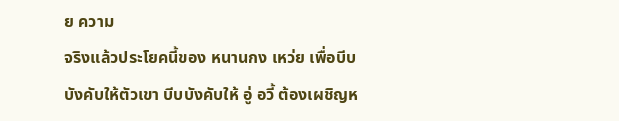ย ความ
จริงแล้วประโยคนี้ของ หนานกง เหว่ย เพื่อบีบ
บังคับให้ตัวเขา บีบบังคับให้ อู่ อวี้ ต้องเผชิญห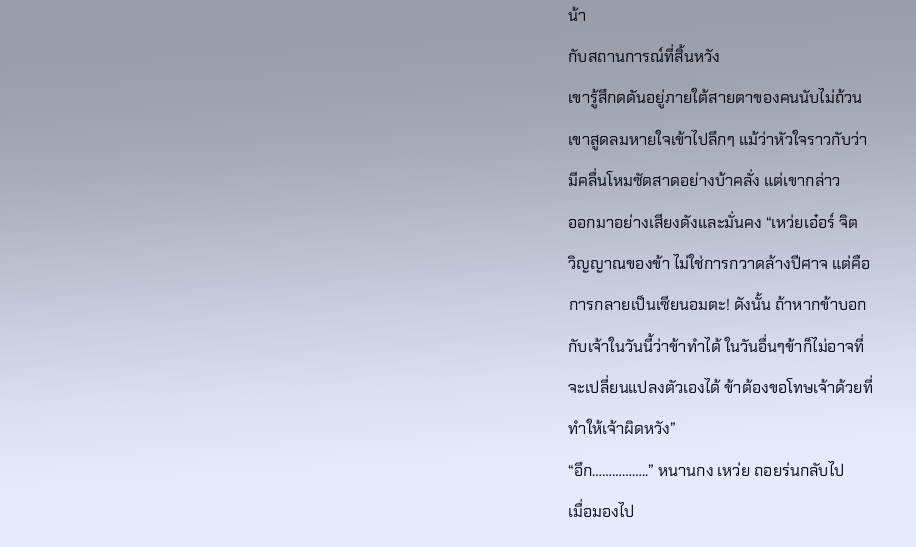น้า
กับสถานการณ์ที่สิ้นหวัง
เขารู้สึกดดันอยู่ภายใต้สายตาของคนนับไม่ถ้วน
เขาสูดลมหายใจเข้าไปลึกๆ แม้ว่าหัวใจราวกับว่า
มีคลื่นโหมซัดสาดอย่างบ้าคลั่ง แต่เขากล่าว
ออกมาอย่างเสียงดังและมั่นคง “เหว่ยเอ๋อร์ จิต
วิญญาณของข้า ไม่ใช่การกวาดล้างปีศาจ แต่คือ
การกลายเป็นเซียนอมตะ! ดังนั้น ถ้าหากข้าบอก
กับเจ้าในวันนี้ว่าข้าทำได้ ในวันอื่นๆข้าก็ไม่อาจที่
จะเปลี่ยนแปลงตัวเองได้ ข้าต้องขอโทษเจ้าด้วยที่
ทำให้เจ้าผิดหวัง”
“อึก……………..” หนานกง เหว่ย ถอยร่นกลับไป
เมื่อมองไป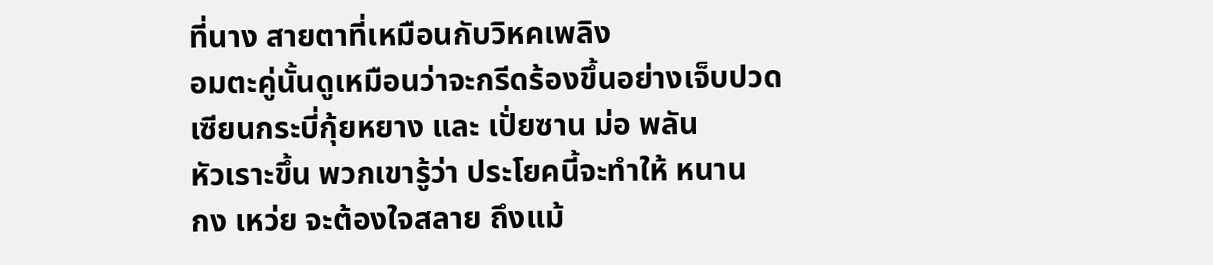ที่นาง สายตาที่เหมือนกับวิหคเพลิง
อมตะคู่นั้นดูเหมือนว่าจะกรีดร้องขึ้นอย่างเจ็บปวด
เซียนกระบี่กุ้ยหยาง และ เปั่ยซาน ม่อ พลัน
หัวเราะขึ้น พวกเขารู้ว่า ประโยคนี้จะทำให้ หนาน
กง เหว่ย จะต้องใจสลาย ถึงแม้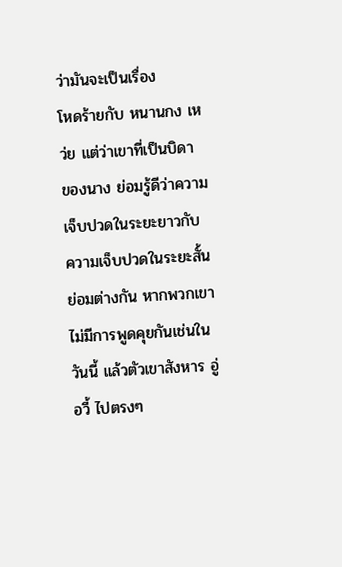ว่ามันจะเป็นเรื่อง
โหดร้ายกับ หนานกง เหว่ย แต่ว่าเขาที่เป็นบิดา
ของนาง ย่อมรู้ดีว่าความเจ็บปวดในระยะยาวกับ
ความเจ็บปวดในระยะสั้นย่อมต่างกัน หากพวกเขา
ไม่มีการพูดคุยกันเช่นในวันนี้ แล้วตัวเขาสังหาร อู่
อวี้ ไปตรงๆ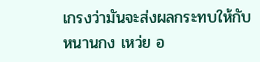เกรงว่ามันจะส่งผลกระทบให้กับ
หนานกง เหว่ย อ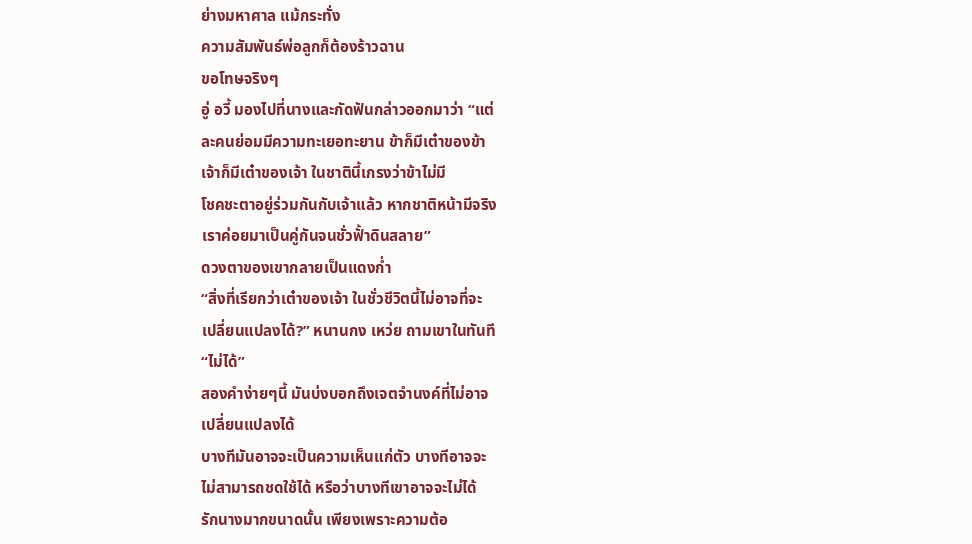ย่างมหาศาล แม้กระทั่ง
ความสัมพันธ์พ่อลูกก็ต้องร้าวฉาน
ขอโทษจริงๆ
อู่ อวี้ มองไปที่นางและกัดฟันกล่าวออกมาว่า “แต่
ละคนย่อมมีความทะเยอทะยาน ข้าก็มีเต๋าของข้า
เจ้าก็มีเต๋าของเจ้า ในชาตินี้เกรงว่าข้าไม่มี
โชคชะตาอยู่ร่วมกันกับเจ้าแล้ว หากชาติหน้ามีจริง
เราค่อยมาเป็นคู่กันจนชั่วฟั้าดินสลาย”
ดวงตาของเขากลายเป็นแดงก่ำ
“สิ่งที่เรียกว่าเต๋าของเจ้า ในชั่วชีวิตนี้ไม่อาจที่จะ
เปลี่ยนแปลงได้?” หนานกง เหว่ย ถามเขาในทันที
“ไม่ได้”
สองคำง่ายๆนี้ มันบ่งบอกถึงเจตจำนงค์ที่ไม่อาจ
เปลี่ยนแปลงได้
บางทีมันอาจจะเป็นความเห็นแก่ตัว บางทีอาจจะ
ไม่สามารถชดใช้ได้ หรือว่าบางทีเขาอาจจะไม่ได้
รักนางมากขนาดนั้น เพียงเพราะความต้อ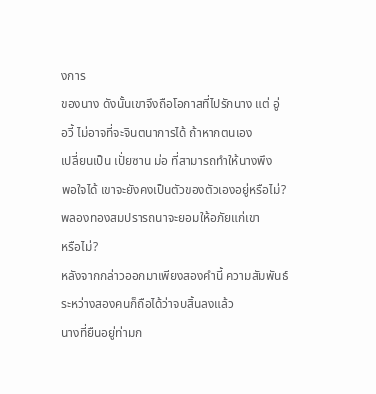งการ
ของนาง ดังนั้นเขาจึงถือโอกาสที่ไปรักนาง แต่ อู่
อวี้ ไม่อาจที่จะจินตนาการได้ ถ้าหากตนเอง
เปลี่ยนเป็น เปั่ยซาน ม่อ ที่สามารถทำให้นางพึง
พอใจได้ เขาจะยังคงเป็นตัวของตัวเองอยู่หรือไม่?
พลองทองสมปรารถนาจะยอมให้อภัยแก่เขา
หรือไม่?
หลังจากกล่าวออกมาเพียงสองคำนี้ ความสัมพันธ์
ระหว่างสองคนก็ถือได้ว่าจบสิ้นลงแล้ว
นางที่ยืนอยู่ท่ามก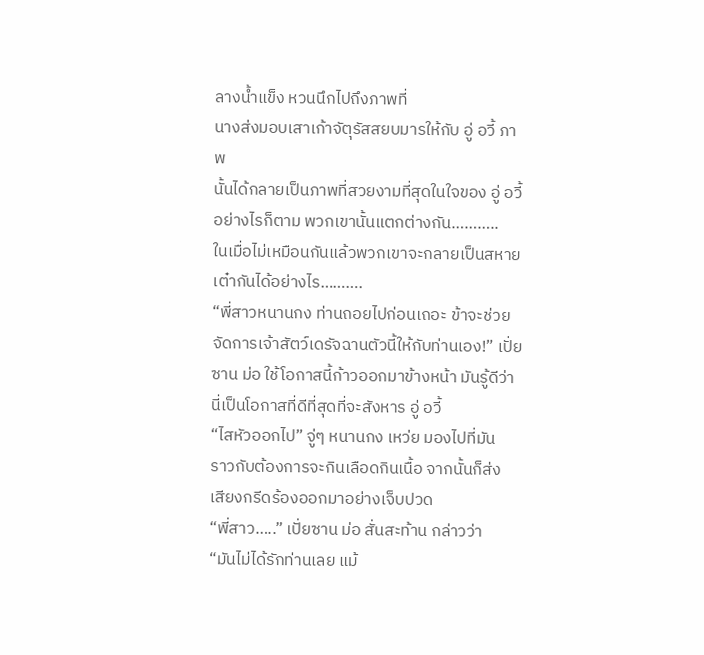ลางน้ำแข็ง หวนนึกไปถึงภาพที่
นางส่งมอบเสาเก้าจัตุรัสสยบมารให้กับ อู่ อวี้ ภาพ
นั้นได้กลายเป็นภาพที่สวยงามที่สุดในใจของ อู่ อวี้
อย่างไรก็ตาม พวกเขานั้นแตกต่างกัน………..
ในเมื่อไม่เหมือนกันแล้วพวกเขาจะกลายเป็นสหาย
เต๋ากันได้อย่างไร……….
“พี่สาวหนานกง ท่านถอยไปก่อนเถอะ ข้าจะช่วย
จัดการเจ้าสัตว์เดรัจฉานตัวนี้ให้กับท่านเอง!” เปั่ย
ซาน ม่อ ใช้โอกาสนี้ก้าวออกมาข้างหน้า มันรู้ดีว่า
นี่เป็นโอกาสที่ดีที่สุดที่จะสังหาร อู่ อวี้
“ไสหัวออกไป” จู่ๆ หนานกง เหว่ย มองไปที่มัน
ราวกับต้องการจะกินเลือดกินเนื้อ จากนั้นก็ส่ง
เสียงกรีดร้องออกมาอย่างเจ็บปวด
“พี่สาว…..” เปั่ยซาน ม่อ สั่นสะท้าน กล่าวว่า
“มันไม่ได้รักท่านเลย แม้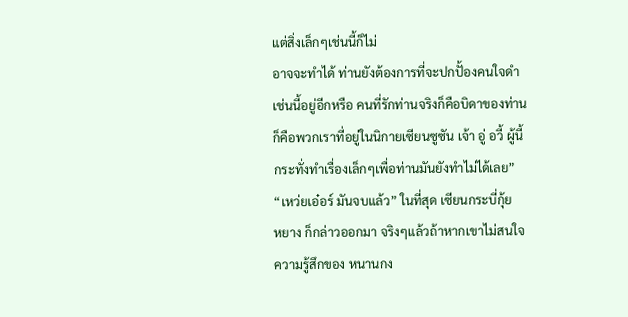แต่สิ่งเล็กๆเช่นนี้ก็ไม่
อาจจะทำได้ ท่านยังต้องการที่จะปกปั้องคนใจดำ
เช่นนี้อยู่อีกหรือ คนที่รักท่านจริงก็คือบิดาของท่าน
ก็คือพวกเราที่อยู่ในนิกายเซียนซูซัน เจ้า อู่ อวี้ ผู้นี้
กระทั่งทำเรื่องเล็กๆเพื่อท่านมันยังทำไม่ได้เลย”
“เหว่ยเอ๋อร์ มันจบแล้ว” ในที่สุด เซียนกระบี่กุ้ย
หยาง ก็กล่าวออกมา จริงๆแล้วถ้าหากเขาไม่สนใจ
ความรู้สึกของ หนานกง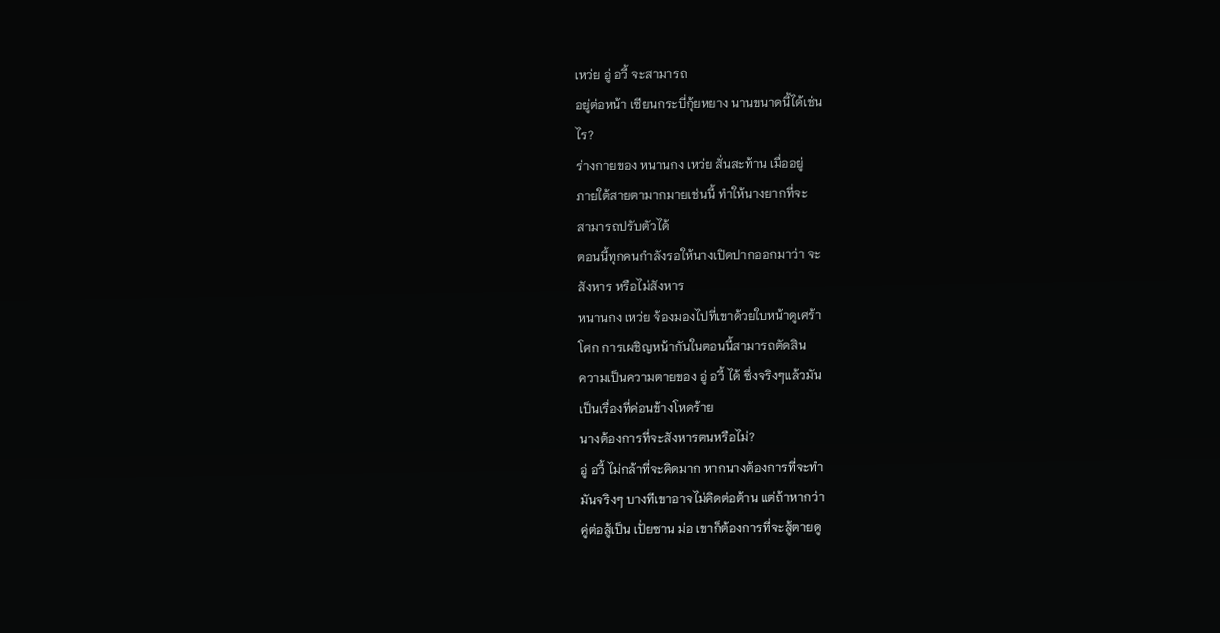เหว่ย อู่ อวี้ จะสามารถ
อยู่ต่อหน้า เซียนกระบี่กุ้ยหยาง นานขนาดนี้ได้เช่น
ไร?
ร่างกายของ หนานกง เหว่ย สั่นสะท้าน เมื่ออยู่
ภายใต้สายตามากมายเช่นนี้ ทำให้นางยากที่จะ
สามารถปรับตัวได้
ตอนนี้ทุกคนกำลังรอให้นางเปิดปากออกมาว่า จะ
สังหาร หรือไม่สังหาร
หนานกง เหว่ย จ้องมองไปที่เขาด้วยใบหน้าดูเศร้า
โศก การเผชิญหน้ากันในตอนนี้สามารถตัดสิน
ความเป็นความตายของ อู่ อวี้ ได้ ซึ่งจริงๆแล้วมัน
เป็นเรื่องที่ค่อนข้างโหดร้าย
นางต้องการที่จะสังหารตนหรือไม่?
อู่ อวี้ ไม่กล้าที่จะคิดมาก หากนางต้องการที่จะทำ
มันจริงๆ บางทีเขาอาจไม่คิดต่อต้าน แต่ถ้าหากว่า
คู่ต่อสู้เป็น เปั่ยซาน ม่อ เขาก็ต้องการที่จะสู้ตายดู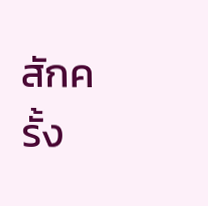สักครั้ง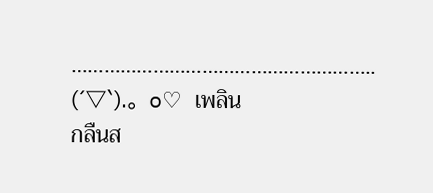………………………………………………..
(´▽`).。o♡ เพลิน
กลืนส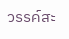วรรค์สะ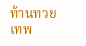ท้านทวยเทพ